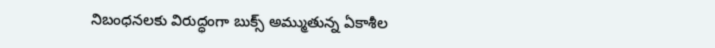నిబంధనలకు విరుద్ధంగా బుక్స్ అమ్ముతున్న ఏకాశీల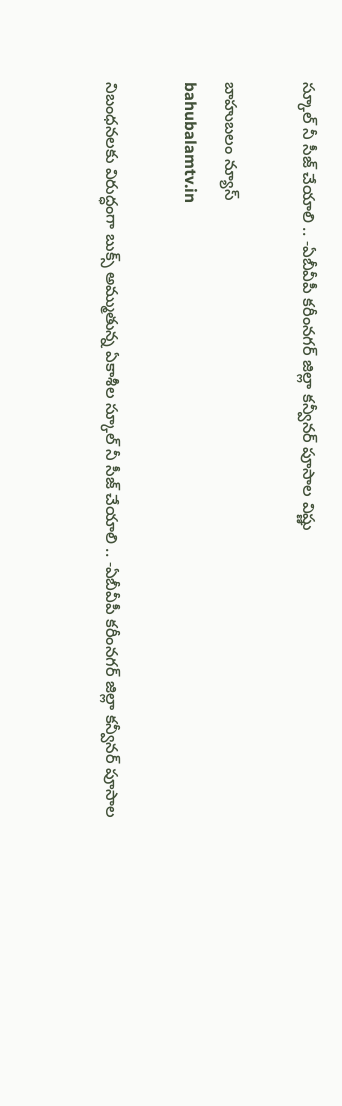స్కూల్ నీ సీజ్ చేయాలి .. -ఏబీవీపీ కరీంనగర్ జిల్లా కన్వీనర్ పూసాల విష్ణు

బాహుబలం న్యూస్
bahubalamtv.in

నిబంధనలకు విరుద్ధంగా బుక్స్ అమ్ముతున్న ఏకాశీల స్కూల్ నీ సీజ్ చేయాలి .. -ఏబీవీపీ కరీంనగర్ జిల్లా కన్వీనర్ పూసాల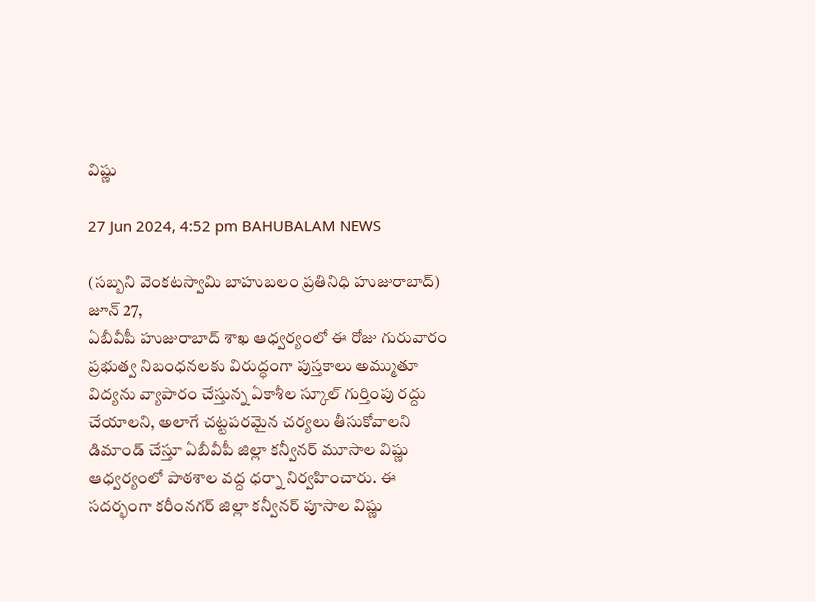విష్ణు

27 Jun 2024, 4:52 pm BAHUBALAM NEWS

(సబ్బని వెంకటస్వామి బాహుబలం ప్రతినిధి హుజురాబాద్)
జూన్ 27,
ఏబీవీపీ హుజురాబాద్ శాఖ ఆధ్వర్యంలో ఈ రోజు గురువారం ప్రభుత్వ నిబంధనలకు విరుద్ధంగా పుస్తకాలు అమ్ముతూ విద్యను వ్యాపారం చేస్తున్న ఏకాశీల స్కూల్ గుర్తింపు రద్దు చేయాలని, అలాగే చట్టపరమైన చర్యలు తీసుకోవాలని డిమాండ్ చేస్తూ ఏబీవీపీ జిల్లా కన్వీనర్ మూసాల విష్ణు ఆధ్వర్యంలో పాఠశాల వద్ద ధర్నా నిర్వహించారు. ఈ సదర్భంగా కరీంనగర్ జిల్లా కన్వీనర్ పూసాల విష్ణు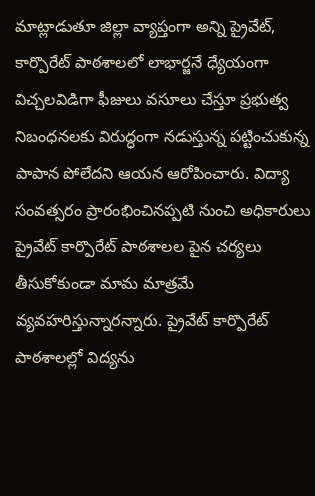మాట్లాడుతూ జిల్లా వ్యాప్తంగా అన్ని ప్రైవేట్, కార్పొరేట్ పాఠశాలలో లాభార్జనే ధ్యేయంగా విచ్చలవిడిగా ఫీజులు వసూలు చేస్తూ ప్రభుత్వ నిబంధనలకు విరుద్ధంగా నడుస్తున్న పట్టించుకున్న పాపాన పోలేదని ఆయన ఆరోపించారు. విద్యా సంవత్సరం ప్రారంభించినప్పటి నుంచి అధికారులు ప్రైవేట్ కార్పొరేట్ పాఠశాలల పైన చర్యలు తీసుకోకుండా మామ మాత్రమే వ్యవహరిస్తున్నారన్నారు. ప్రైవేట్ కార్పొరేట్ పాఠశాలల్లో విద్యను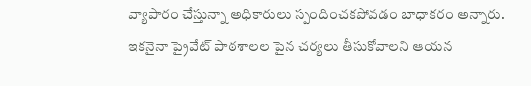వ్యాపారం చేస్తున్నా అధికారులు స్పందించకపోవడం బాధాకరం అన్నారు. ఇకనైనా ప్రైవేట్ పాఠశాలల పైన చర్యలు తీసుకోవాలని ఆయన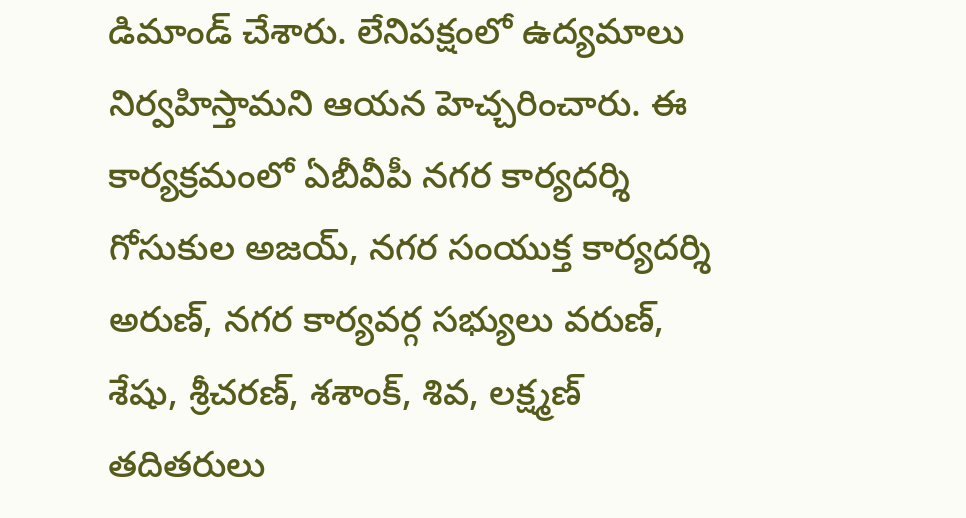డిమాండ్ చేశారు. లేనిపక్షంలో ఉద్యమాలు నిర్వహిస్తామని ఆయన హెచ్చరించారు. ఈ కార్యక్రమంలో ఏబీవీపీ నగర కార్యదర్శి గోసుకుల అజయ్, నగర సంయుక్త కార్యదర్శి అరుణ్, నగర కార్యవర్గ సభ్యులు వరుణ్, శేషు, శ్రీచరణ్, శశాంక్, శివ, లక్ష్మణ్ తదితరులు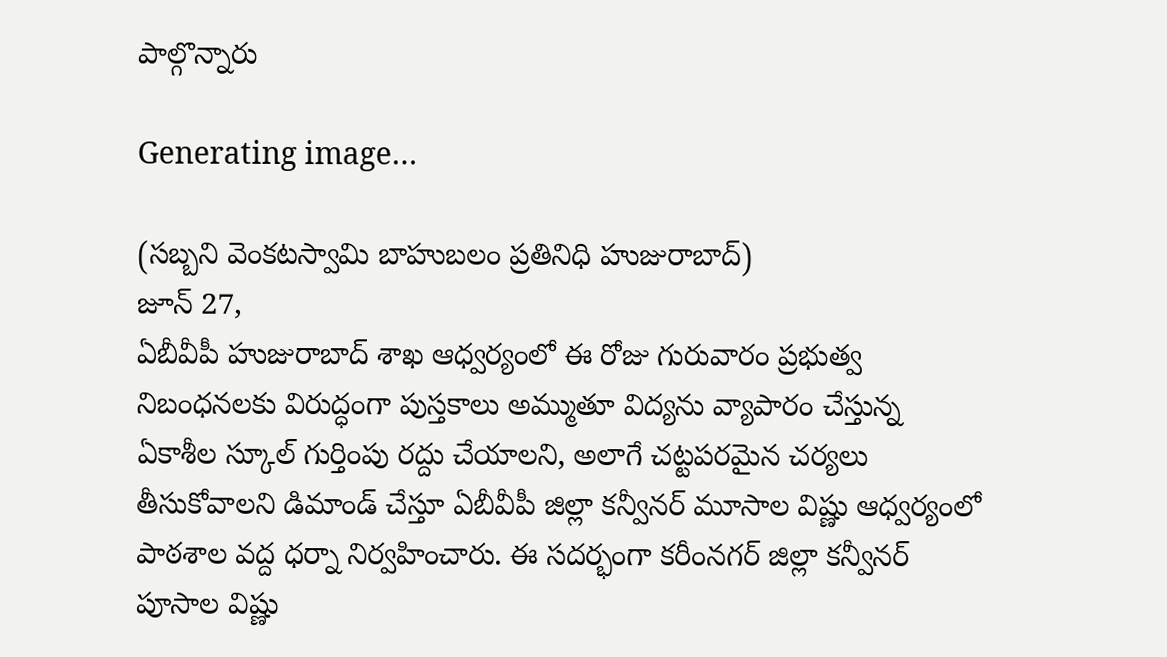పాల్గొన్నారు

Generating image…

(సబ్బని వెంకటస్వామి బాహుబలం ప్రతినిధి హుజురాబాద్)
జూన్ 27,
ఏబీవీపీ హుజురాబాద్ శాఖ ఆధ్వర్యంలో ఈ రోజు గురువారం ప్రభుత్వ నిబంధనలకు విరుద్ధంగా పుస్తకాలు అమ్ముతూ విద్యను వ్యాపారం చేస్తున్న ఏకాశీల స్కూల్ గుర్తింపు రద్దు చేయాలని, అలాగే చట్టపరమైన చర్యలు తీసుకోవాలని డిమాండ్ చేస్తూ ఏబీవీపీ జిల్లా కన్వీనర్ మూసాల విష్ణు ఆధ్వర్యంలో పాఠశాల వద్ద ధర్నా నిర్వహించారు. ఈ సదర్భంగా కరీంనగర్ జిల్లా కన్వీనర్ పూసాల విష్ణు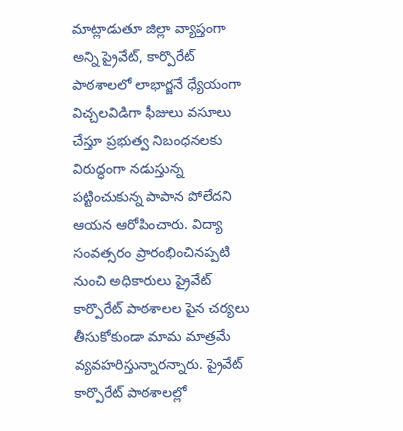మాట్లాడుతూ జిల్లా వ్యాప్తంగా అన్ని ప్రైవేట్, కార్పొరేట్ పాఠశాలలో లాభార్జనే ధ్యేయంగా విచ్చలవిడిగా ఫీజులు వసూలు చేస్తూ ప్రభుత్వ నిబంధనలకు విరుద్ధంగా నడుస్తున్న పట్టించుకున్న పాపాన పోలేదని ఆయన ఆరోపించారు. విద్యా సంవత్సరం ప్రారంభించినప్పటి నుంచి అధికారులు ప్రైవేట్ కార్పొరేట్ పాఠశాలల పైన చర్యలు తీసుకోకుండా మామ మాత్రమే వ్యవహరిస్తున్నారన్నారు. ప్రైవేట్ కార్పొరేట్ పాఠశాలల్లో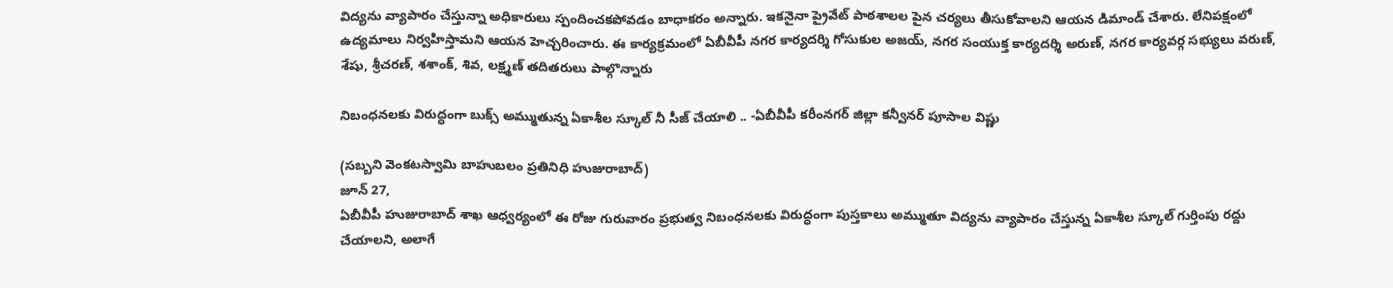విద్యను వ్యాపారం చేస్తున్నా అధికారులు స్పందించకపోవడం బాధాకరం అన్నారు. ఇకనైనా ప్రైవేట్ పాఠశాలల పైన చర్యలు తీసుకోవాలని ఆయన డిమాండ్ చేశారు. లేనిపక్షంలో ఉద్యమాలు నిర్వహిస్తామని ఆయన హెచ్చరించారు. ఈ కార్యక్రమంలో ఏబీవీపీ నగర కార్యదర్శి గోసుకుల అజయ్, నగర సంయుక్త కార్యదర్శి అరుణ్, నగర కార్యవర్గ సభ్యులు వరుణ్, శేషు, శ్రీచరణ్, శశాంక్, శివ, లక్ష్మణ్ తదితరులు పాల్గొన్నారు

నిబంధనలకు విరుద్ధంగా బుక్స్ అమ్ముతున్న ఏకాశీల స్కూల్ నీ సీజ్ చేయాలి .. -ఏబీవీపీ కరీంనగర్ జిల్లా కన్వీనర్ పూసాల విష్ణు

(సబ్బని వెంకటస్వామి బాహుబలం ప్రతినిధి హుజురాబాద్)
జూన్ 27,
ఏబీవీపీ హుజురాబాద్ శాఖ ఆధ్వర్యంలో ఈ రోజు గురువారం ప్రభుత్వ నిబంధనలకు విరుద్ధంగా పుస్తకాలు అమ్ముతూ విద్యను వ్యాపారం చేస్తున్న ఏకాశీల స్కూల్ గుర్తింపు రద్దు చేయాలని, అలాగే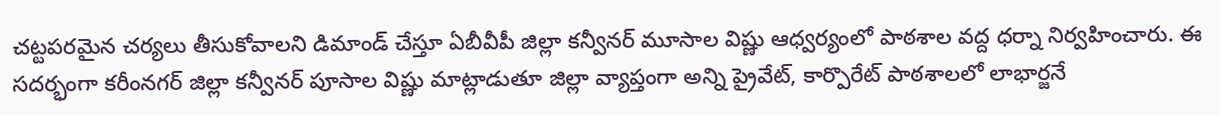చట్టపరమైన చర్యలు తీసుకోవాలని డిమాండ్ చేస్తూ ఏబీవీపీ జిల్లా కన్వీనర్ మూసాల విష్ణు ఆధ్వర్యంలో పాఠశాల వద్ద ధర్నా నిర్వహించారు. ఈ సదర్భంగా కరీంనగర్ జిల్లా కన్వీనర్ పూసాల విష్ణు మాట్లాడుతూ జిల్లా వ్యాప్తంగా అన్ని ప్రైవేట్, కార్పొరేట్ పాఠశాలలో లాభార్జనే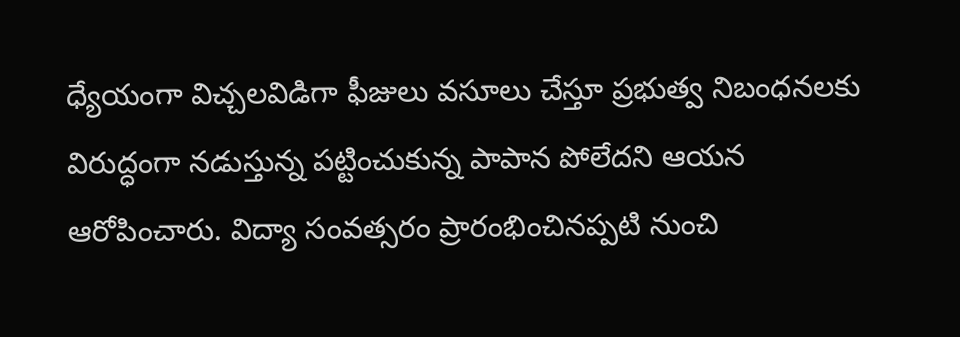ధ్యేయంగా విచ్చలవిడిగా ఫీజులు వసూలు చేస్తూ ప్రభుత్వ నిబంధనలకు విరుద్ధంగా నడుస్తున్న పట్టించుకున్న పాపాన పోలేదని ఆయన ఆరోపించారు. విద్యా సంవత్సరం ప్రారంభించినప్పటి నుంచి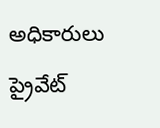అధికారులు ప్రైవేట్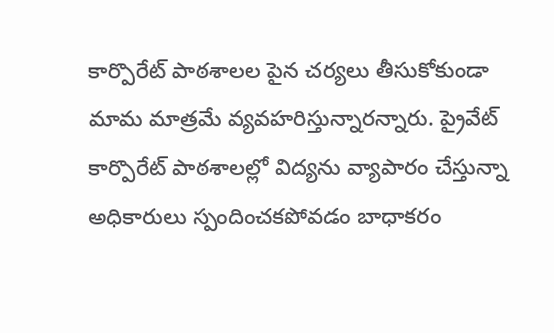కార్పొరేట్ పాఠశాలల పైన చర్యలు తీసుకోకుండా మామ మాత్రమే వ్యవహరిస్తున్నారన్నారు. ప్రైవేట్ కార్పొరేట్ పాఠశాలల్లో విద్యను వ్యాపారం చేస్తున్నా అధికారులు స్పందించకపోవడం బాధాకరం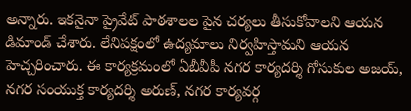అన్నారు. ఇకనైనా ప్రైవేట్ పాఠశాలల పైన చర్యలు తీసుకోవాలని ఆయన డిమాండ్ చేశారు. లేనిపక్షంలో ఉద్యమాలు నిర్వహిస్తామని ఆయన హెచ్చరించారు. ఈ కార్యక్రమంలో ఏబీవీపీ నగర కార్యదర్శి గోసుకుల అజయ్, నగర సంయుక్త కార్యదర్శి అరుణ్, నగర కార్యవర్గ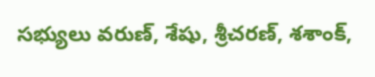సభ్యులు వరుణ్, శేషు, శ్రీచరణ్, శశాంక్,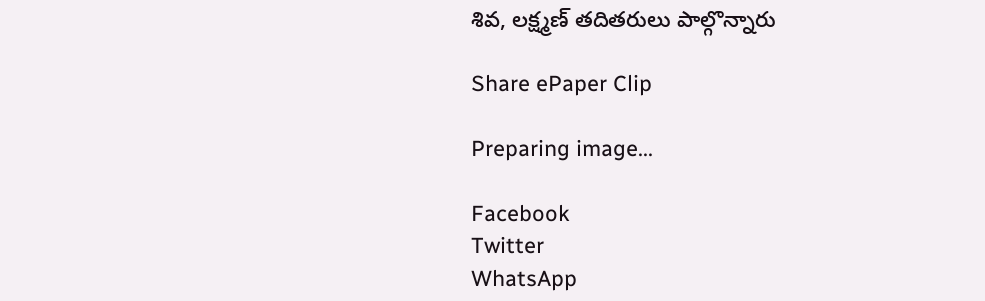శివ, లక్ష్మణ్ తదితరులు పాల్గొన్నారు

Share ePaper Clip

Preparing image...

Facebook
Twitter
WhatsApp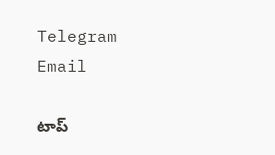Telegram
Email

టాప్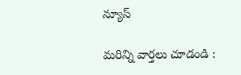న్యూస్

మరిన్ని వార్తలు చూడండి :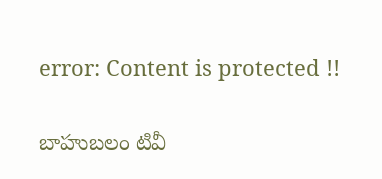error: Content is protected !!

బాహుబలం టివీ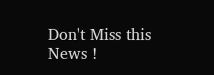Don't Miss this News !